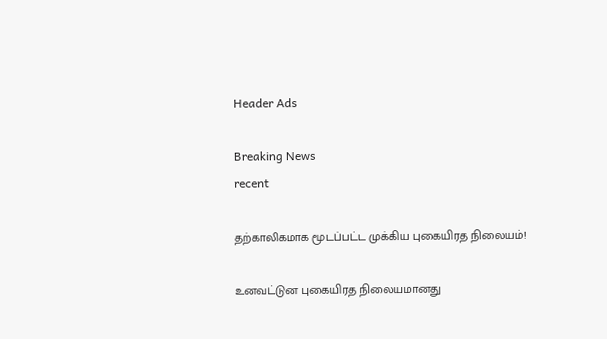Header Ads

Breaking News
recent

தற்காலிகமாக மூடப்பட்ட முக்கிய புகையிரத நிலையம்!

உனவட்டுன புகையிரத நிலையமானது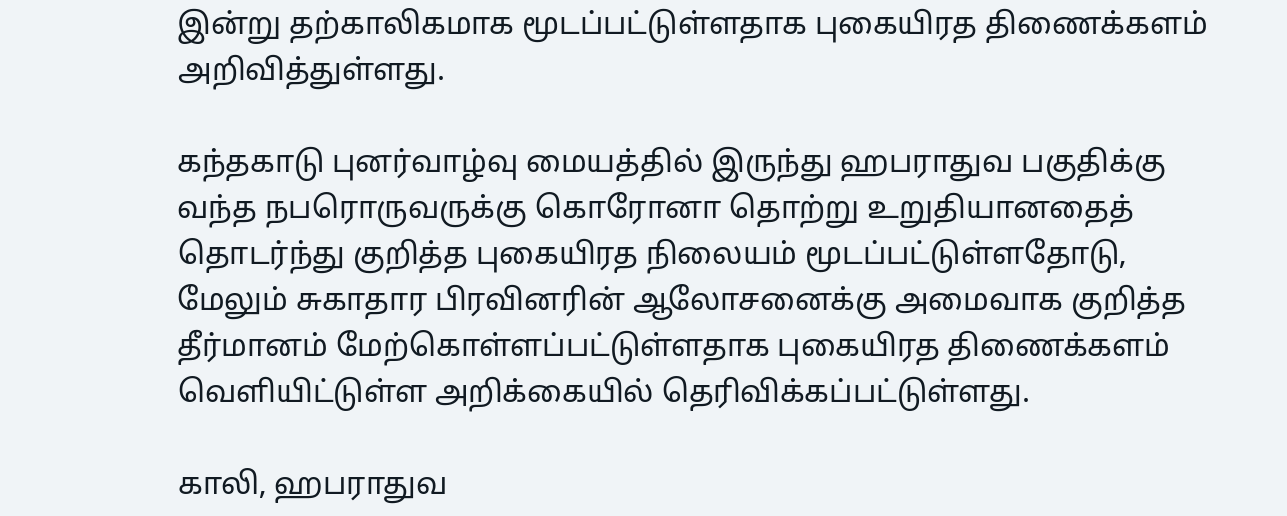இன்று தற்காலிகமாக மூடப்பட்டுள்ளதாக புகையிரத திணைக்களம் அறிவித்துள்ளது.

கந்தகாடு புனர்வாழ்வு மையத்தில் இருந்து ஹபராதுவ பகுதிக்கு வந்த நபரொருவருக்கு கொரோனா தொற்று உறுதியானதைத் தொடர்ந்து குறித்த புகையிரத நிலையம் மூடப்பட்டுள்ளதோடு, மேலும் சுகாதார பிரவினரின் ஆலோசனைக்கு அமைவாக குறித்த தீர்மானம் மேற்கொள்ளப்பட்டுள்ளதாக புகையிரத திணைக்களம் வெளியிட்டுள்ள அறிக்கையில் தெரிவிக்கப்பட்டுள்ளது.

காலி, ஹபராதுவ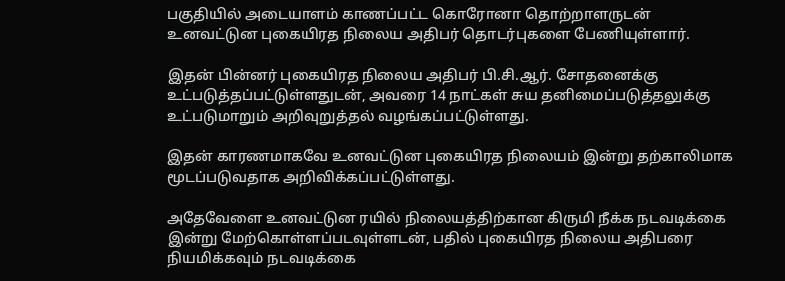பகுதியில் அடையாளம் காணப்பட்ட கொரோனா தொற்றாளருடன் உனவட்டுன புகையிரத நிலைய அதிபர் தொடர்புகளை பேணியுள்ளார்.

இதன் பின்னர் புகையிரத நிலைய அதிபர் பி.சி.ஆர். சோதனைக்கு உட்படுத்தப்பட்டுள்ளதுடன், அவரை 14 நாட்கள் சுய தனிமைப்படுத்தலுக்கு உட்படுமாறும் அறிவுறுத்தல் வழங்கப்பட்டுள்ளது.

இதன் காரணமாகவே உனவட்டுன புகையிரத நிலையம் இன்று தற்காலிமாக மூடப்படுவதாக அறிவிக்கப்பட்டுள்ளது.

அதேவேளை உனவட்டுன ரயில் நிலையத்திற்கான கிருமி நீக்க நடவடிக்கை இன்று மேற்கொள்ளப்படவுள்ளடன், பதில் புகையிரத நிலைய அதிபரை நியமிக்கவும் நடவடிக்கை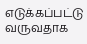எடுக்கப்பட்டு வருவதாக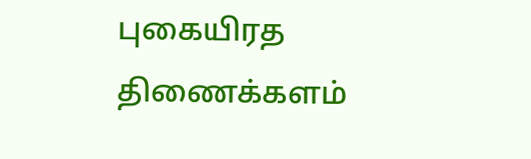புகையிரத திணைக்களம்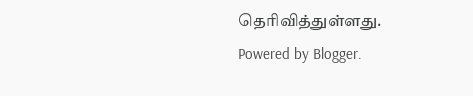தெரிவித்துள்ளது.
Powered by Blogger.